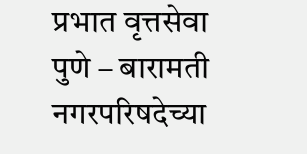प्रभात वृत्तसेवा पुणे – बारामती नगरपरिषदेच्या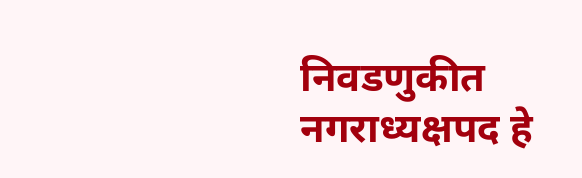निवडणुकीत नगराध्यक्षपद हे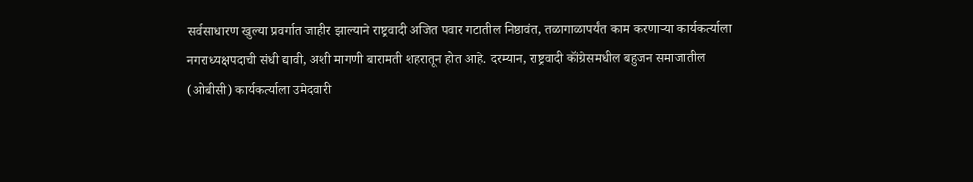सर्वसाधारण खुल्या प्रवर्गात जाहीर झाल्याने राष्ट्रवादी अजित पवार गटातील निष्ठावंत, तळागाळापर्यंत काम करणाऱ्या कार्यकर्त्याला नगराध्यक्षपदाची संधी द्यावी, अशी मागणी बारामती शहरातून होत आहे. दरम्यान, राष्ट्रवादी कॉंग्रेसमधील बहुजन समाजातील (ओबीसी) कार्यकर्त्याला उमेदवारी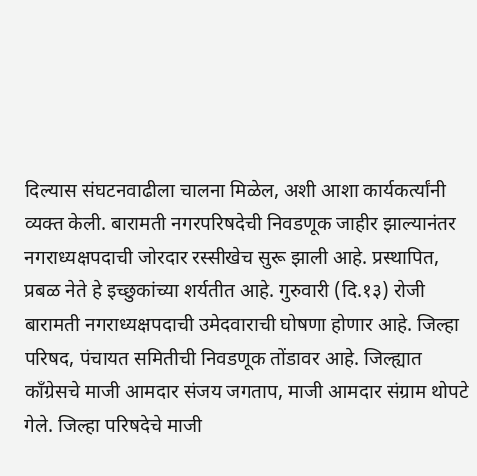दिल्यास संघटनवाढीला चालना मिळेल, अशी आशा कार्यकर्त्यांनी व्यक्त केली. बारामती नगरपरिषदेची निवडणूक जाहीर झाल्यानंतर नगराध्यक्षपदाची जोरदार रस्सीखेच सुरू झाली आहे. प्रस्थापित, प्रबळ नेते हे इच्छुकांच्या शर्यतीत आहे. गुरुवारी (दि.१३) रोजी बारामती नगराध्यक्षपदाची उमेदवाराची घोषणा होणार आहे. जिल्हा परिषद, पंचायत समितीची निवडणूक तोंडावर आहे. जिल्ह्यात कॉंग्रेसचे माजी आमदार संजय जगताप, माजी आमदार संग्राम थोपटे गेले. जिल्हा परिषदेचे माजी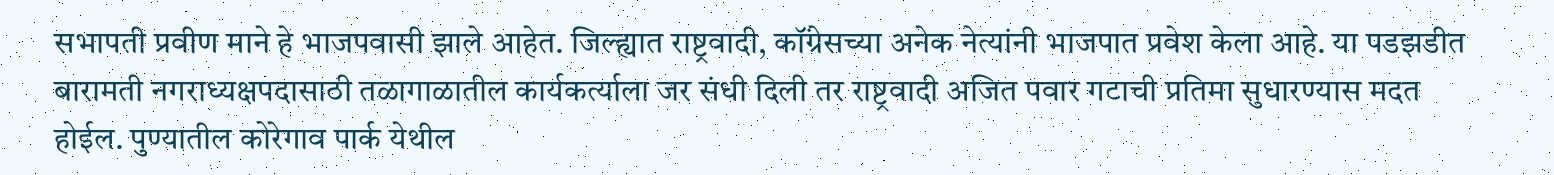सभापती प्रवीण माने हे भाजपवासी झाले आहेत. जिल्ह्यात राष्ट्रवादी, कॉंग्रेसच्या अनेक नेत्यांनी भाजपात प्रवेश केला आहे. या पडझडीत बारामती नगराध्यक्षपदासाठी तळागाळातील कार्यकर्त्याला जर संधी दिली तर राष्ट्रवादी अजित पवार गटाची प्रतिमा सुधारण्यास मदत होईल. पुण्यातील कोरेगाव पार्क येथील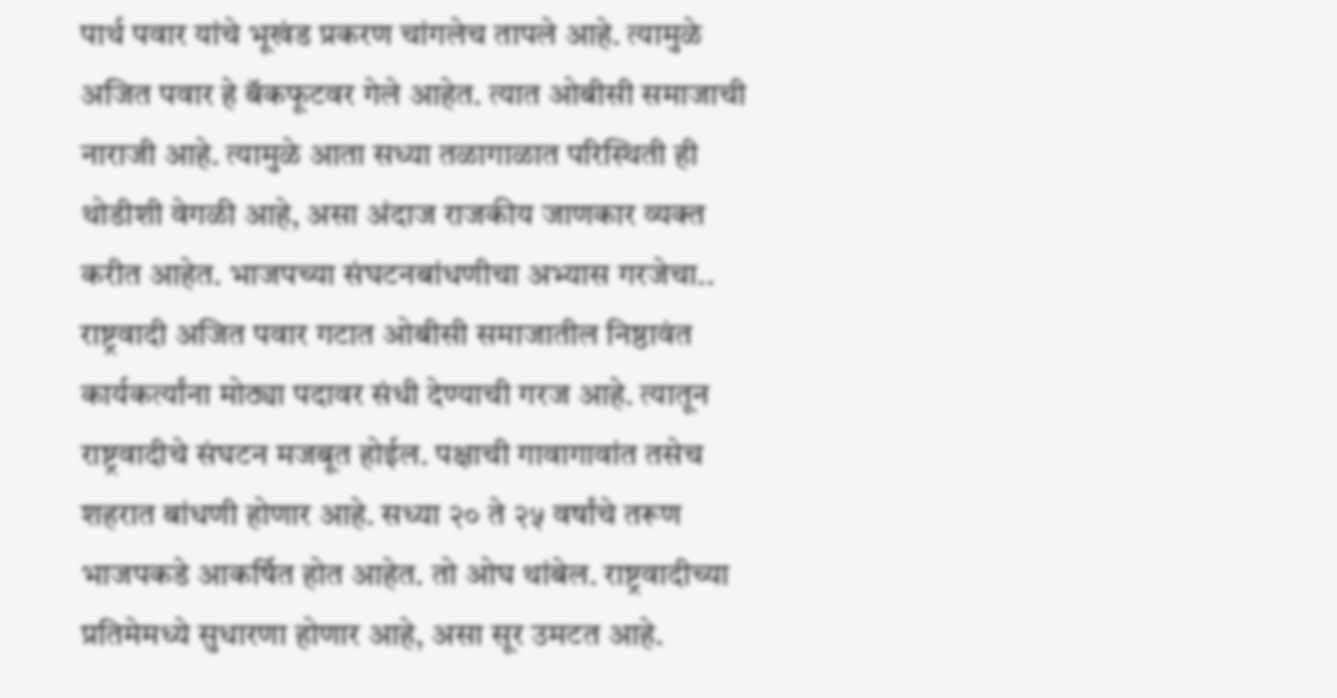पार्थ पवार यांचे भूखंड प्रकरण चांगलेच तापले आहे. त्यामुळे अजित पवार हे बॅकफूटवर गेले आहेत. त्यात ओबीसी समाजाची नाराजी आहे. त्यामुळे आता सध्या तळागाळात परिस्थिती ही थोडीशी वेगळी आहे, असा अंदाज राजकीय जाणकार व्यक्त करीत आहेत. भाजपच्या संघटनबांधणीचा अभ्यास गरजेचा.. राष्ट्रवादी अजित पवार गटात ओबीसी समाजातील निष्ठावंत कार्यकर्त्यांना मोठ्या पदावर संधी देण्याची गरज आहे. त्यातून राष्ट्रवादीचे संघटन मजबूत होईल. पक्षाची गावागावांत तसेच शहरात बांधणी होणार आहे. सध्या २० ते २५ वर्षांचे तरूण भाजपकडे आकर्षित होत आहेत. तो ओघ थांबेल. राष्ट्रवादीच्या प्रतिमेमध्ये सुधारणा होणार आहे, असा सूर उमटत आहे.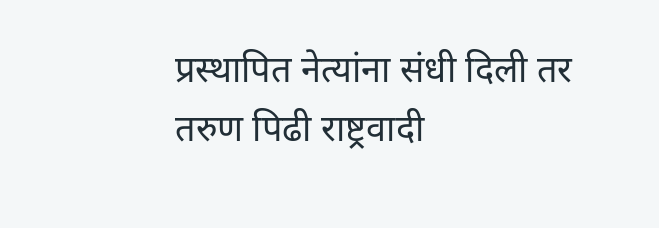प्रस्थापित नेत्यांना संधी दिली तर तरुण पिढी राष्ट्रवादी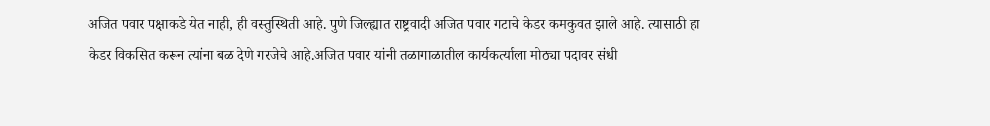अजित पवार पक्षाकडे येत नाही, ही वस्तुस्थिती आहे. पुणे जिल्ह्यात राष्ट्रवादी अजित पवार गटाचे केडर कमकुवत झाले आहे. त्यासाठी हा केडर विकसित करून त्यांना बळ देणे गरजेचे आहे.अजित पवार यांनी तळागाळातील कार्यकर्त्याला मोठ्या पदावर संधी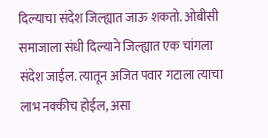दिल्याचा संदेश जिल्ह्यात जाऊ शकतो. ओबीसी समाजाला संधी दिल्याने जिल्ह्यात एक चांगला संदेश जाईल. त्यातून अजित पवार गटाला त्याचा लाभ नक्कीच होईल, असा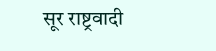सूर राष्ट्रवादी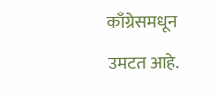काँग्रेसमधून उमटत आहे.